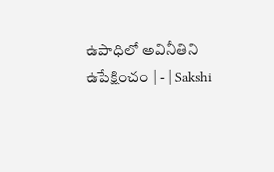ఉపాధిలో అవినీతిని ఉపేక్షించం | - | Sakshi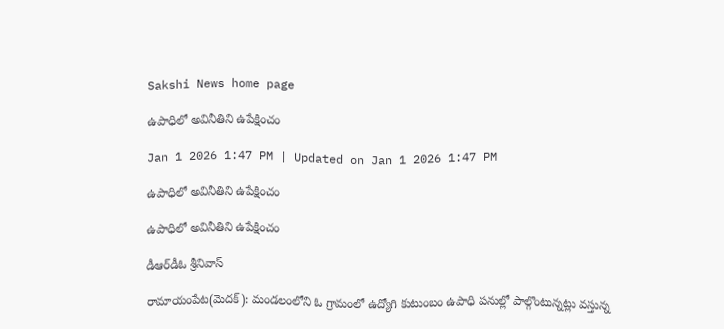Sakshi News home page

ఉపాధిలో అవినీతిని ఉపేక్షించం

Jan 1 2026 1:47 PM | Updated on Jan 1 2026 1:47 PM

ఉపాధిలో అవినీతిని ఉపేక్షించం

ఉపాధిలో అవినీతిని ఉపేక్షించం

డీఆర్‌డీఓ శ్రీనివాస్‌

రామాయంపేట(మెదక్‌): మండలంలోని ఓ గ్రామంలో ఉద్యోగి కుటుంబం ఉపాధి పనుల్లో పాల్గొంటున్నట్లు వస్తున్న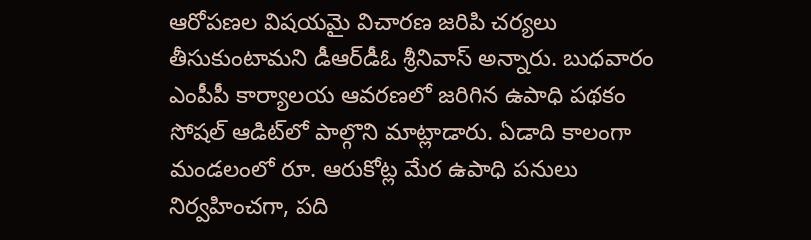ఆరోపణల విషయమై విచారణ జరిపి చర్యలు తీసుకుంటామని డీఆర్‌డీఓ శ్రీనివాస్‌ అన్నారు. బుధవారం ఎంపీపీ కార్యాలయ ఆవరణలో జరిగిన ఉపాధి పథకం సోషల్‌ ఆడిట్‌లో పాల్గొని మాట్లాడారు. ఏడాది కాలంగా మండలంలో రూ. ఆరుకోట్ల మేర ఉపాధి పనులు నిర్వహించగా, పది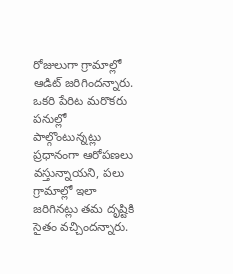రోజులుగా గ్రామాల్లో ఆడిట్‌ జరిగిందన్నారు. ఒకరి పేరిట మరొకరు పనుల్లో పాల్గొంటున్నట్లు ప్రధానంగా ఆరోపణలు వస్తున్నాయని, పలు గ్రామాల్లో ఇలా జరిగినట్లు తమ దృష్టికి సైతం వచ్చిందన్నారు.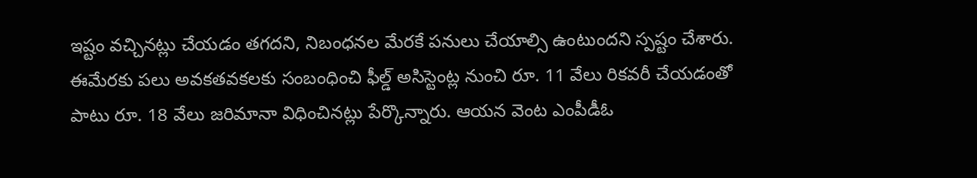ఇష్టం వచ్చినట్లు చేయడం తగదని, నిబంధనల మేరకే పనులు చేయాల్సి ఉంటుందని స్పష్టం చేశారు. ఈమేరకు పలు అవకతవకలకు సంబంధించి ఫీల్డ్‌ అసిస్టెంట్ల నుంచి రూ. 11 వేలు రికవరీ చేయడంతో పాటు రూ. 18 వేలు జరిమానా విధించినట్లు పేర్కొన్నారు. ఆయన వెంట ఎంపీడీఓ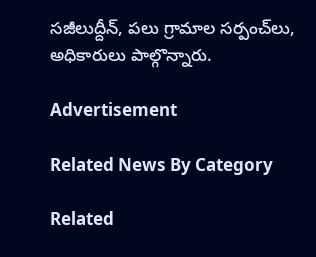సజీలుద్దీన్‌, పలు గ్రామాల సర్పంచ్‌లు, అధికారులు పాల్గొన్నారు.

Advertisement

Related News By Category

Related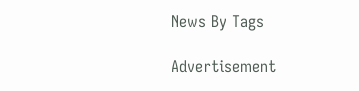News By Tags

Advertisement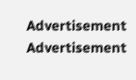Advertisement
Advertisement